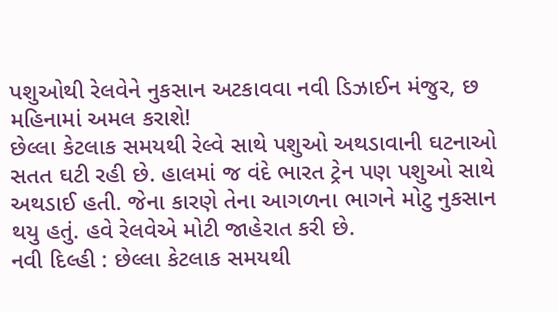પશુઓથી રેલવેને નુકસાન અટકાવવા નવી ડિઝાઈન મંજુર, છ મહિનામાં અમલ કરાશે!
છેલ્લા કેટલાક સમયથી રેલ્વે સાથે પશુઓ અથડાવાની ઘટનાઓ સતત ઘટી રહી છે. હાલમાં જ વંદે ભારત ટ્રેન પણ પશુઓ સાથે અથડાઈ હતી. જેના કારણે તેના આગળના ભાગને મોટુ નુકસાન થયુ હતું. હવે રેલવેએ મોટી જાહેરાત કરી છે.
નવી દિલ્હી : છેલ્લા કેટલાક સમયથી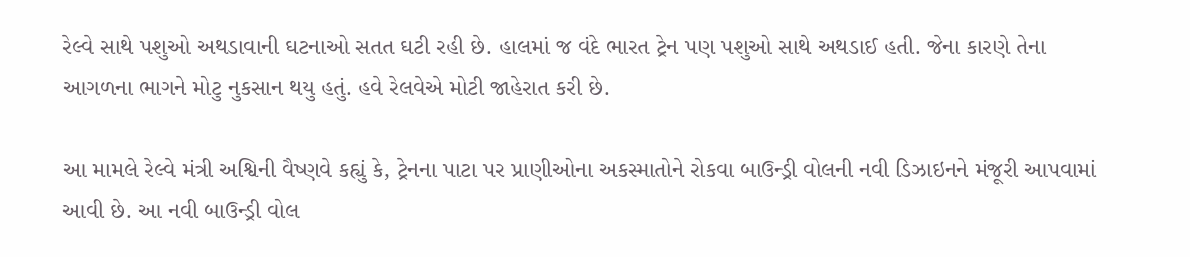રેલ્વે સાથે પશુઓ અથડાવાની ઘટનાઓ સતત ઘટી રહી છે. હાલમાં જ વંદે ભારત ટ્રેન પણ પશુઓ સાથે અથડાઈ હતી. જેના કારણે તેના આગળના ભાગને મોટુ નુકસાન થયુ હતું. હવે રેલવેએ મોટી જાહેરાત કરી છે.

આ મામલે રેલ્વે મંત્રી અશ્વિની વૈષ્ણવે કહ્યું કે, ટ્રેનના પાટા પર પ્રાણીઓના અકસ્માતોને રોકવા બાઉન્ડ્રી વોલની નવી ડિઝાઇનને મંજૂરી આપવામાં આવી છે. આ નવી બાઉન્ડ્રી વોલ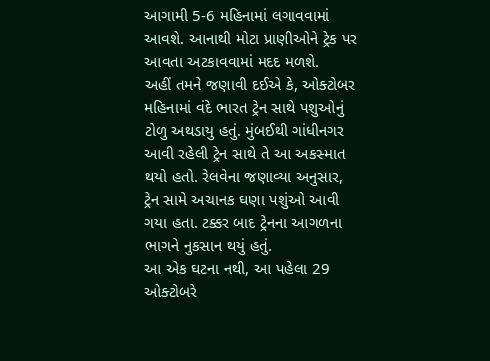આગામી 5-6 મહિનામાં લગાવવામાં આવશે. આનાથી મોટા પ્રાણીઓને ટ્રેક પર આવતા અટકાવવામાં મદદ મળશે.
અહીં તમને જણાવી દઈએ કે, ઓક્ટોબર મહિનામાં વંદે ભારત ટ્રેન સાથે પશુઓનું ટોળુ અથડાયુ હતું. મુંબઈથી ગાંધીનગર આવી રહેલી ટ્રેન સાથે તે આ અકસ્માત થયો હતો. રેલવેના જણાવ્યા અનુસાર, ટ્રેન સામે અચાનક ઘણા પશુંઓ આવી ગયા હતા. ટક્કર બાદ ટ્રેનના આગળના ભાગને નુકસાન થયું હતું.
આ એક ઘટના નથી, આ પહેલા 29 ઓક્ટોબરે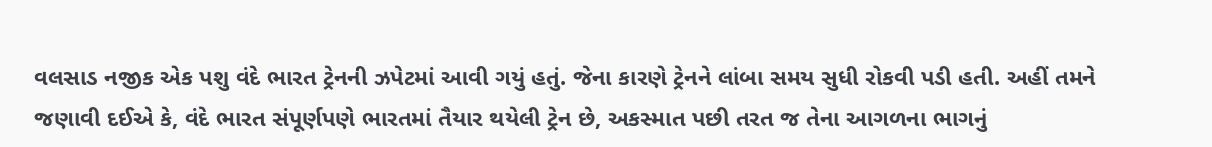વલસાડ નજીક એક પશુ વંદે ભારત ટ્રેનની ઝપેટમાં આવી ગયું હતું. જેના કારણે ટ્રેનને લાંબા સમય સુધી રોકવી પડી હતી. અહીં તમને જણાવી દઈએ કે, વંદે ભારત સંપૂર્ણપણે ભારતમાં તૈયાર થયેલી ટ્રેન છે, અકસ્માત પછી તરત જ તેના આગળના ભાગનું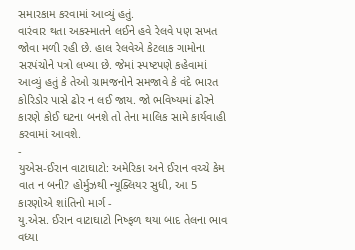સમારકામ કરવામાં આવ્યું હતું.
વારંવાર થતા અકસ્માતને લઈને હવે રેલવે પણ સખત જોવા મળી રહી છે. હાલ રેલવેએ કેટલાક ગામોના સરપંચોને પત્રો લખ્યા છે. જેમાં સ્પષ્ટપણે કહેવામાં આવ્યું હતું કે તેઓ ગ્રામજનોને સમજાવે કે વંદે ભારત કોરિડોર પાસે ઢોર ન લઈ જાય. જો ભવિષ્યમાં ઢોરને કારણે કોઈ ઘટના બનશે તો તેના માલિક સામે કાર્યવાહી કરવામાં આવશે.
-
યુએસ-ઈરાન વાટાઘાટો: અમેરિકા અને ઈરાન વચ્ચે કેમ વાત ન બની? હોર્મુઝથી ન્યૂક્લિયર સુધી, આ 5 કારણોએ શાંતિનો માર્ગ -
યુ.એસ. ઈરાન વાટાઘાટો નિષ્ફળ થયા બાદ તેલના ભાવ વધ્યા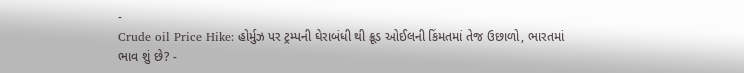-
Crude oil Price Hike: હોર્મુઝ પર ટ્રમ્પની ઘેરાબંધી થી ક્રૂડ ઓઈલની કિંમતમાં તેજ ઉછાળો, ભારતમાં ભાવ શું છે? -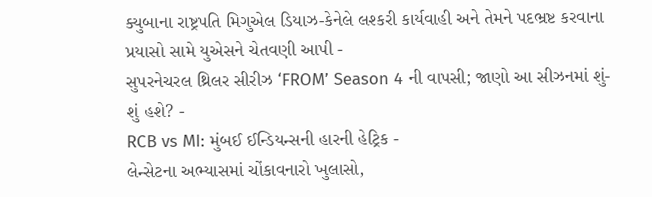ક્યુબાના રાષ્ટ્રપતિ મિગુએલ ડિયાઝ-કેનેલે લશ્કરી કાર્યવાહી અને તેમને પદભ્રષ્ટ કરવાના પ્રયાસો સામે યુએસને ચેતવણી આપી -
સુપરનેચરલ થ્રિલર સીરીઝ ‘FROM’ Season 4 ની વાપસી; જાણો આ સીઝનમાં શું-શું હશે? -
RCB vs MI: મુંબઈ ઈન્ડિયન્સની હારની હેટ્રિક -
લેન્સેટના અભ્યાસમાં ચોંકાવનારો ખુલાસો,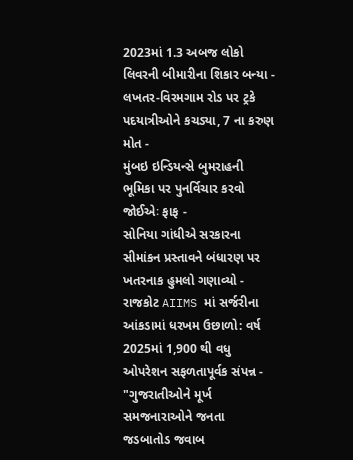2023માં 1.3 અબજ લોકો લિવરની બીમારીના શિકાર બન્યા -
લખતર-વિરમગામ રોડ પર ટ્રકે પદયાત્રીઓને કચડ્યા, 7 ના કરુણ મોત -
મુંબઇ ઇન્ડિયન્સે બુમરાહની ભૂમિકા પર પુનર્વિચાર કરવો જોઈએઃ ફાફ -
સોનિયા ગાંધીએ સરકારના સીમાંકન પ્રસ્તાવને બંધારણ પર ખતરનાક હુમલો ગણાવ્યો -
રાજકોટ AIIMS માં સર્જરીના આંકડામાં ધરખમ ઉછાળો: વર્ષ 2025માં 1,900 થી વધુ ઓપરેશન સફળતાપૂર્વક સંપન્ન -
"ગુજરાતીઓને મૂર્ખ સમજનારાઓને જનતા જડબાતોડ જવાબ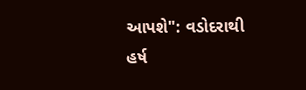આપશે": વડોદરાથી હર્ષ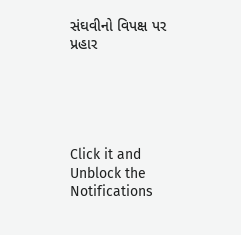સંઘવીનો વિપક્ષ પર પ્રહાર





Click it and Unblock the Notifications